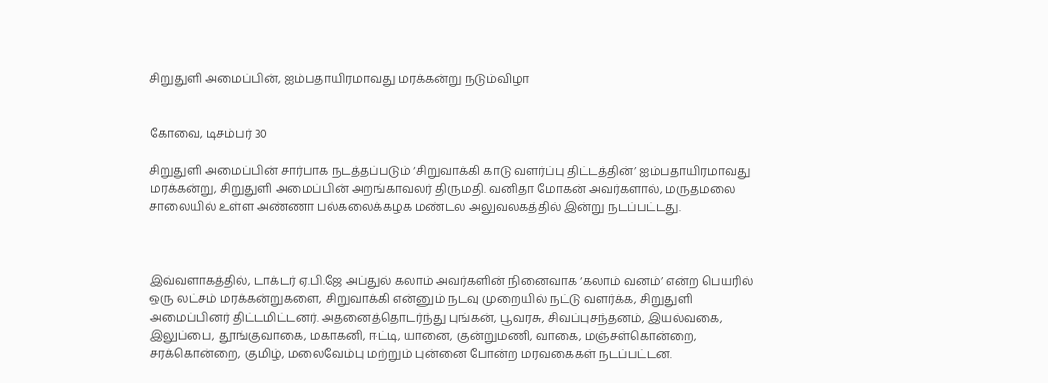சிறுதுளி அமைப்பின், ஐம்பதாயிரமாவது மரக்கன்று நடும்விழா


கோவை, டிசம்பர் 30

சிறுதுளி அமைப்பின் சார்பாக நடத்தப்படும் ‘சிறுவாக்கி காடு வளர்ப்பு திட்டத்தின்’ ஐம்பதாயிரமாவது மரக்கன்று, சிறுதுளி அமைப்பின் அறங்காவலர் திருமதி. வனிதா மோகன் அவர்களால், மருதமலை சாலையில் உள்ள அண்ணா பல்கலைக்கழக மண்டல அலுவலகத்தில் இன்று நடப்பட்டது.



இவ்வளாகத்தில், டாக்டர் ஏ.பி.ஜே அப்துல் கலாம் அவர்களின் நினைவாக ‘கலாம் வனம்’ என்ற பெயரில் ஒரு லட்சம் மரக்கன்றுகளை, சிறுவாக்கி என்னும் நடவு முறையில் நட்டு வளர்க்க, சிறுதுளி அமைப்பினர் திட்டமிட்டனர். அதனைத்தொடர்ந்து புங்கன், பூவரசு, சிவப்புசந்தனம், இயல்வகை, இலுப்பை, தூங்குவாகை, மகாகனி, ஈட்டி, யானை, குன்றுமணி, வாகை, மஞ்சள்கொன்றை, சரக்கொன்றை, குமிழ், மலைவேம்பு மற்றும் புன்னை போன்ற மரவகைகள் நடப்பட்டன.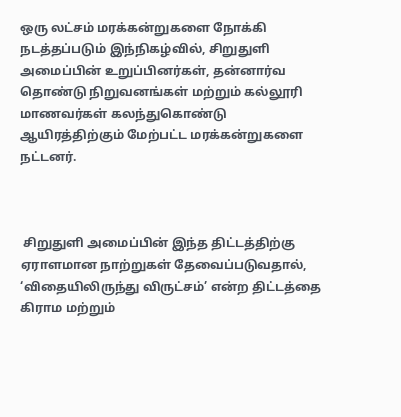ஒரு லட்சம் மரக்கன்றுகளை நோக்கி நடத்தப்படும் இந்நிகழ்வில், சிறுதுளி அமைப்பின் உறுப்பினர்கள், தன்னார்வ தொண்டு நிறுவனங்கள் மற்றும் கல்லூரி மாணவர்கள் கலந்துகொண்டு ஆயிரத்திற்கும் மேற்பட்ட மரக்கன்றுகளை நட்டனர்.



 சிறுதுளி அமைப்பின் இந்த திட்டத்திற்கு ஏராளமான நாற்றுகள் தேவைப்படுவதால், ‘விதையிலிருந்து விருட்சம்’ என்ற திட்டத்தை கிராம மற்றும்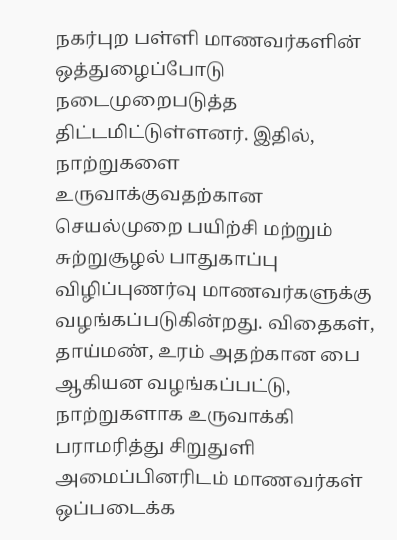நகர்புற பள்ளி மாணவர்களின் ஒத்துழைப்போடு நடைமுறைபடுத்த திட்டமிட்டுள்ளனர். இதில், நாற்றுகளை உருவாக்குவதற்கான செயல்முறை பயிற்சி மற்றும் சுற்றுசூழல் பாதுகாப்பு விழிப்புணர்வு மாணவர்களுக்கு வழங்கப்படுகின்றது. விதைகள், தாய்மண், உரம் அதற்கான பை ஆகியன வழங்கப்பட்டு, நாற்றுகளாக உருவாக்கி பராமரித்து சிறுதுளி அமைப்பினரிடம் மாணவர்கள் ஒப்படைக்க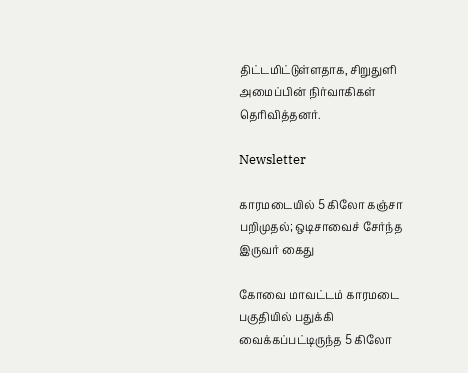திட்டமிட்டுள்ளதாக, சிறுதுளி அமைப்பின் நிர்வாகிகள் தெரிவித்தனர்.

Newsletter

காரமடையில் 5 கிலோ கஞ்சா பறிமுதல்; ஒடிசாவைச் சேர்ந்த இருவர் கைது

கோவை மாவட்டம் காரமடை பகுதியில் பதுக்கி வைக்கப்பட்டிருந்த 5 கிலோ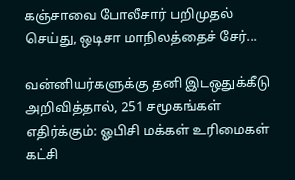கஞ்சாவை போலீசார் பறிமுதல் செய்து, ஒடிசா மாநிலத்தைச் சேர்...

வன்னியர்களுக்கு தனி இடஒதுக்கீடு அறிவித்தால், 251 சமூகங்கள் எதிர்க்கும்: ஓபிசி மக்கள் உரிமைகள் கட்சி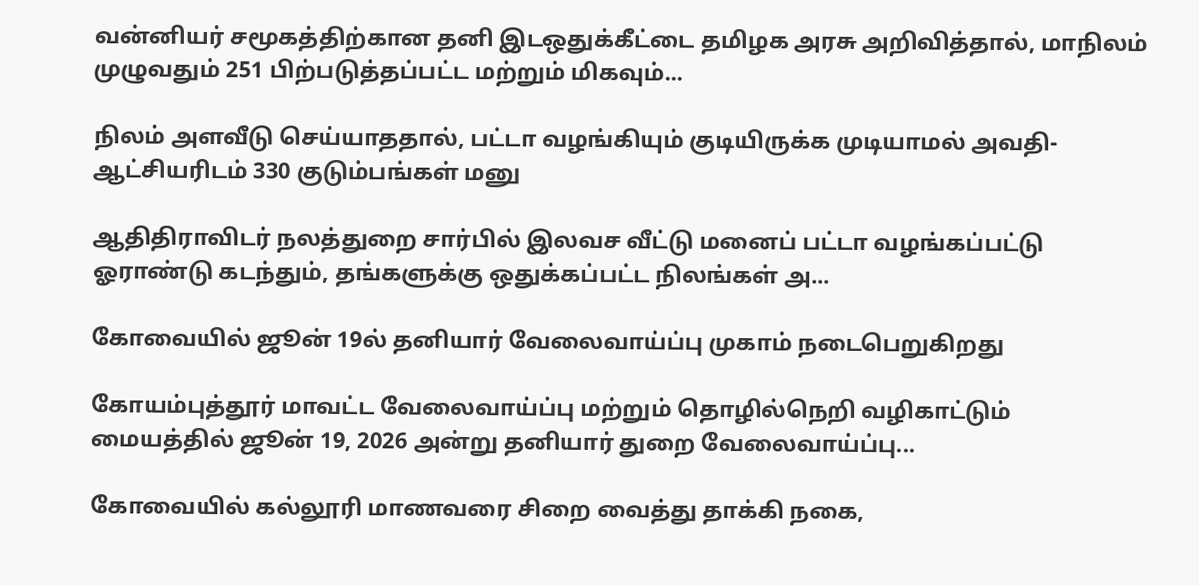வன்னியர் சமூகத்திற்கான தனி இடஒதுக்கீட்டை தமிழக அரசு அறிவித்தால், மாநிலம் முழுவதும் 251 பிற்படுத்தப்பட்ட மற்றும் மிகவும்...

நிலம் அளவீடு செய்யாததால், பட்டா வழங்கியும் குடியிருக்க முடியாமல் அவதி- ஆட்சியரிடம் 330 குடும்பங்கள் மனு

ஆதிதிராவிடர் நலத்துறை சார்பில் இலவச வீட்டு மனைப் பட்டா வழங்கப்பட்டு ஓராண்டு கடந்தும், தங்களுக்கு ஒதுக்கப்பட்ட நிலங்கள் அ...

கோவையில் ஜூன் 19ல் தனியார் வேலைவாய்ப்பு முகாம் நடைபெறுகிறது

கோயம்புத்தூர் மாவட்ட வேலைவாய்ப்பு மற்றும் தொழில்நெறி வழிகாட்டும் மையத்தில் ஜூன் 19, 2026 அன்று தனியார் துறை வேலைவாய்ப்பு...

கோவையில் கல்லூரி மாணவரை சிறை வைத்து தாக்கி நகை,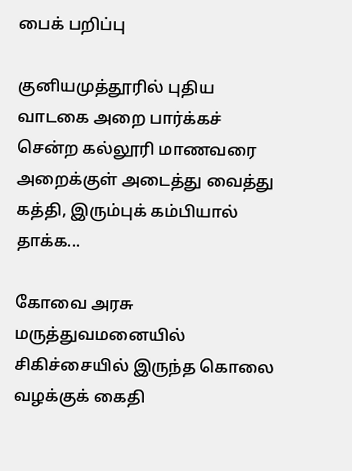பைக் பறிப்பு

குனியமுத்தூரில் புதிய வாடகை அறை பார்க்கச் சென்ற கல்லூரி மாணவரை அறைக்குள் அடைத்து வைத்து கத்தி, இரும்புக் கம்பியால் தாக்க...

கோவை அரசு மருத்துவமனையில் சிகிச்சையில் இருந்த கொலை வழக்குக் கைதி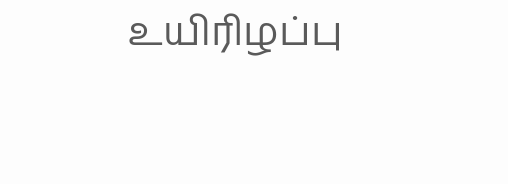உயிரிழப்பு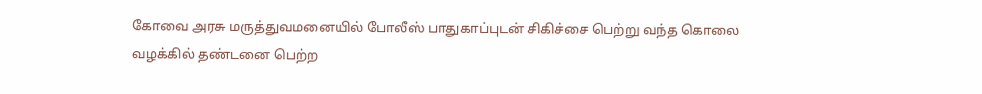கோவை அரசு மருத்துவமனையில் போலீஸ் பாதுகாப்புடன் சிகிச்சை பெற்று வந்த கொலை வழக்கில் தண்டனை பெற்ற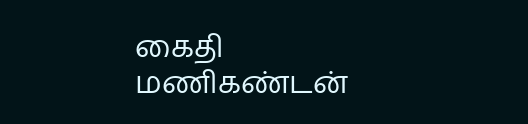கைதி மணிகண்டன்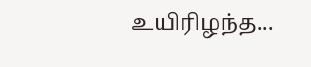உயிரிழந்த...